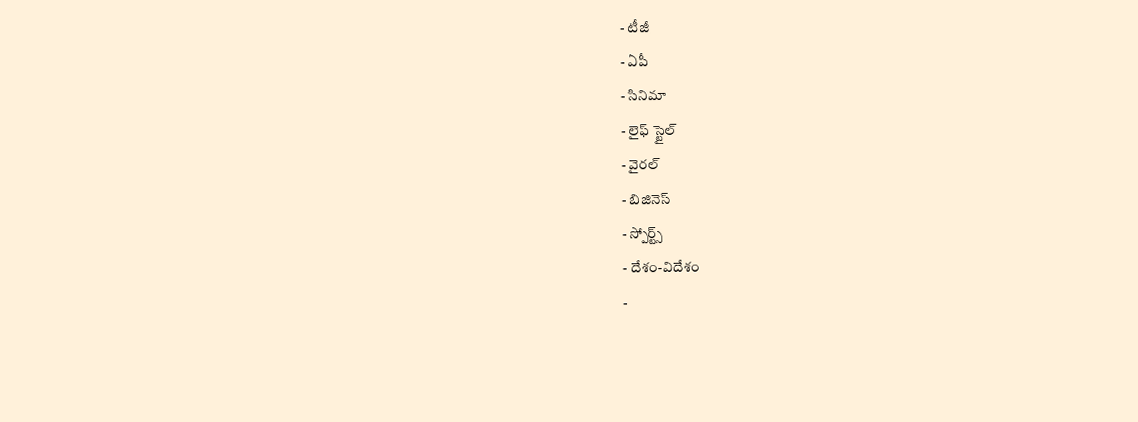- టీజీ
- ఏపీ
- సినిమా
- లైఫ్ స్టైల్
- వైరల్
- బిజినెస్
- స్పోర్ట్స్
- దేశం-విదేశం
-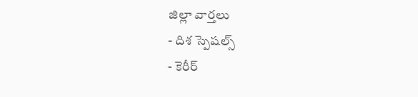జిల్లా వార్తలు
- దిశ స్పెషల్స్
- కెరీర్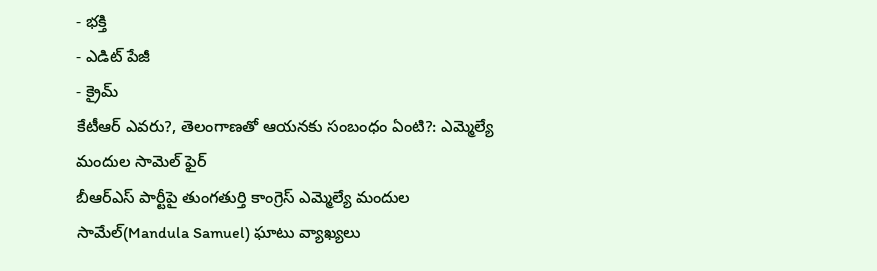- భక్తి
- ఎడిట్ పేజీ
- క్రైమ్
కేటీఆర్ ఎవరు?, తెలంగాణతో ఆయనకు సంబంధం ఏంటి?: ఎమ్మెల్యే మందుల సామెల్ ఫైర్
బీఆర్ఎస్ పార్టీపై తుంగతుర్తి కాంగ్రెస్ ఎమ్మెల్యే మందుల సామేల్(Mandula Samuel) ఘాటు వ్యాఖ్యలు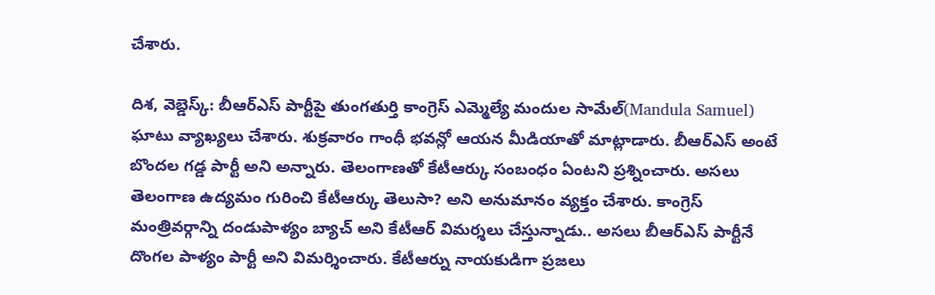చేశారు.

దిశ, వెబ్డెస్క్: బీఆర్ఎస్ పార్టీపై తుంగతుర్తి కాంగ్రెస్ ఎమ్మెల్యే మందుల సామేల్(Mandula Samuel) ఘాటు వ్యాఖ్యలు చేశారు. శుక్రవారం గాంధీ భవన్లో ఆయన మీడియాతో మాట్లాడారు. బీఆర్ఎస్ అంటే బొందల గడ్డ పార్టీ అని అన్నారు. తెలంగాణతో కేటీఆర్కు సంబంధం ఏంటని ప్రశ్నించారు. అసలు తెలంగాణ ఉద్యమం గురించి కేటీఆర్కు తెలుసా? అని అనుమానం వ్యక్తం చేశారు. కాంగ్రెస్ మంత్రివర్గాన్ని దండుపాళ్యం బ్యాచ్ అని కేటీఆర్ విమర్శలు చేస్తున్నాడు.. అసలు బీఆర్ఎస్ పార్టీనే దొంగల పాళ్యం పార్టీ అని విమర్శించారు. కేటీఆర్ను నాయకుడిగా ప్రజలు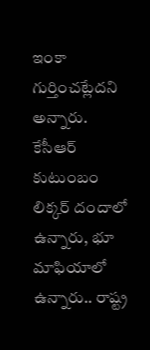ఇంకా గుర్తించట్లేదని అన్నారు. కేసీఆర్ కుటుంబం లిక్కర్ దందాలో ఉన్నారు, భూ మాఫియాలో ఉన్నారు.. రాష్ట్ర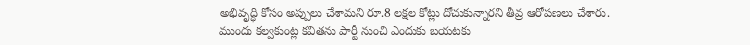అభివృద్ధి కోసం అప్పులు చేశామని రూ.8 లక్షల కోట్లు దోచుకున్నారని తీవ్ర ఆరోపణలు చేశారు.
ముందు కల్వకుంట్ల కవితను పార్టీ నుంచి ఎందుకు బయటకు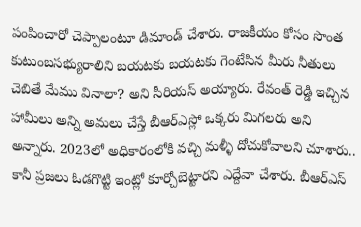పంపించారో చెప్పాలంటూ డిమాండ్ చేశారు. రాజకీయం కోసం సొంత కుటుంబసభ్యురాలిని బయటకు బయటకు గెంటేసిన మీరు నీతులు చెబితే మేము వినాలా? అని సీరియస్ అయ్యారు. రేవంత్ రెడ్డి ఇచ్చిన హామీలు అన్ని అమలు చేస్తే బీఆర్ఎస్లో ఒక్కరు మిగలరు అని అన్నారు. 2023లో అధికారంలోకి వచ్చి మళ్ళీ దోచుకోవాలని చూశారు.. కానీ ప్రజలు ఓడగొట్టి ఇంట్లో కూర్చోబెట్టారని ఎద్దేవా చేశారు. బీఆర్ఎస్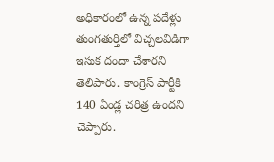అధికారంలో ఉన్న పదేళ్లు తుంగతుర్తిలో విచ్చలవిడిగా ఇసుక దందా చేశారని తెలిపారు. కాంగ్రెస్ పార్టీకి 140 ఏండ్ల చరిత్ర ఉందని చెప్పారు.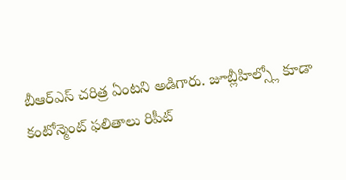బీఆర్ఎస్ చరిత్ర ఏంటని అడిగారు. జూబ్లీహిల్స్లో కూడా కంటోన్మెంట్ ఫలితాలు రిపీట్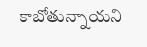కాబోతున్నాయని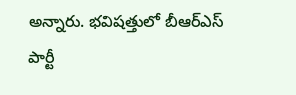అన్నారు. భవిషత్తులో బీఆర్ఎస్ పార్టీ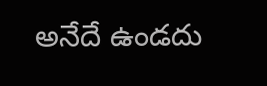అనేదే ఉండదు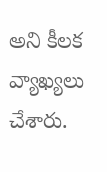అని కీలక వ్యాఖ్యలు చేశారు.